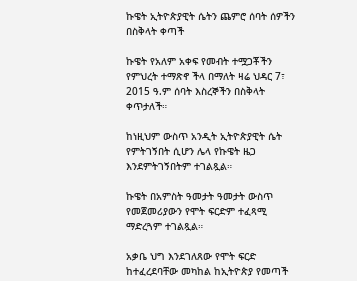ኩዌት ኢትዮጵያዊት ሴትን ጨምሮ ሰባት ሰዎችን በስቅላት ቀጣች

ኩዌት የአለም አቀፍ የመብት ተሟጋቾችን የምህረት ተማጽኖ ችላ በማለት ዛሬ ህዳር 7፣ 2015 ዓ.ም ሰባት እስረኞችን በስቅላት ቀጥታለች።

ከነዚህም ውስጥ አንዲት ኢትዮጵያዊት ሴት የምትገኝበት ሲሆን ሌላ የኩዌት ዜጋ እንደምትገኝበትም ተገልጿል።

ኩዌት በአምስት ዓመታት ዓመታት ውስጥ የመጀመሪያውን የሞት ፍርድም ተፈጻሚ ማድረጓም ተገልጿል።

አቃቤ ህግ እንደገለጸው የሞት ፍርድ ከተፈረደባቸው መካከል ከኢትዮጵያ የመጣች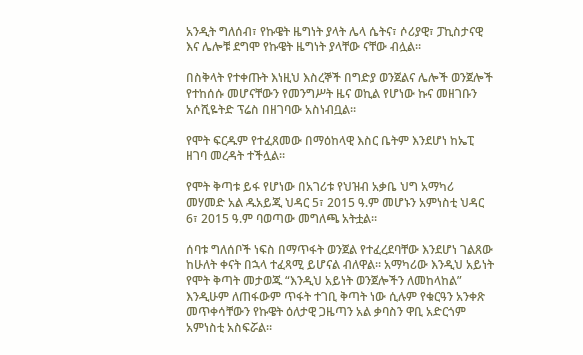አንዲት ግለሰብ፣ የኩዌት ዜግነት ያላት ሌላ ሴትና፣ ሶሪያዊ፣ ፓኪስታናዊ እና ሌሎቹ ደግሞ የኩዌት ዜግነት ያላቸው ናቸው ብሏል።

በስቅላት የተቀጡት እነዚህ እስረኞች በግድያ ወንጀልና ሌሎች ወንጀሎች የተከሰሱ መሆናቸውን የመንግሥት ዜና ወኪል የሆነው ኩና መዘገቡን አሶሺዬትድ ፕሬስ በዘገባው አስነብቧል።

የሞት ፍርዱም የተፈጸመው በማዕከላዊ እስር ቤትም እንደሆነ ከኤፒ ዘገባ መረዳት ተችሏል።

የሞት ቅጣቱ ይፋ የሆነው በአገሪቱ የህዝብ አቃቤ ህግ አማካሪ መሃመድ አል ዱአይጂ ህዳር 5፣ 2015 ዓ.ም መሆኑን አምነስቲ ህዳር 6፣ 2015 ዓ.ም ባወጣው መግለጫ አትቷል።

ሰባቱ ግለሰቦች ነፍስ በማጥፋት ወንጀል የተፈረደባቸው እንደሆነ ገልጸው ከሁለት ቀናት በኋላ ተፈጻሚ ይሆናል ብለዋል። አማካሪው እንዲህ አይነት የሞት ቅጣት መታወጁ “እንዲህ አይነት ወንጀሎችን ለመከላከል” እንዲሁም ለጠፋውም ጥፋት ተገቢ ቅጣት ነው ሲሉም የቁርዓን አንቀጽ መጥቀሳቸውን የኩዌት ዕለታዊ ጋዜጣን አል ቃባስን ዋቢ አድርጎም አምነስቲ አስፍሯል።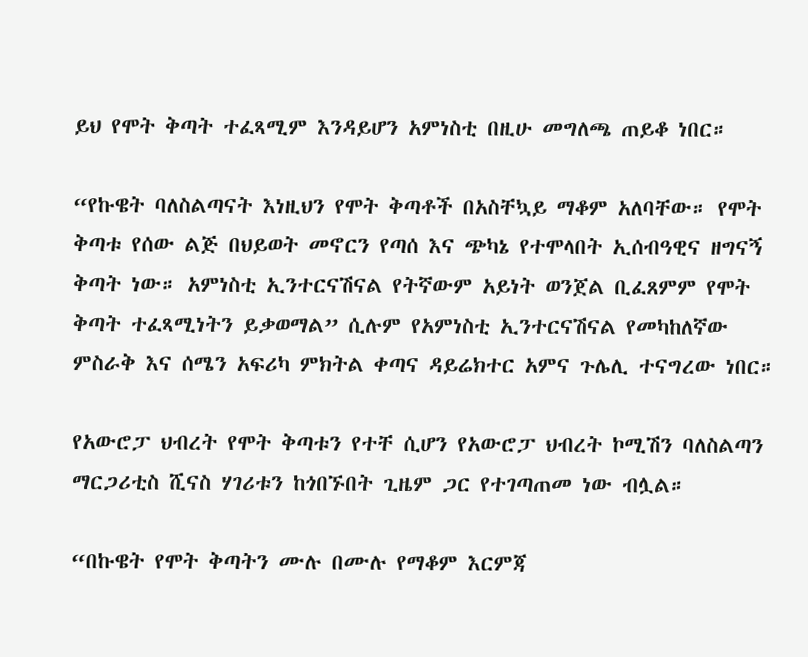ይህ የሞት ቅጣት ተፈጻሚም እንዳይሆን አምነስቲ በዚሁ መግለጫ ጠይቆ ነበር።

“የኩዌት ባለስልጣናት እነዚህን የሞት ቅጣቶች በአስቸኳይ ማቆም አለባቸው። የሞት ቅጣቱ የሰው ልጅ በህይወት መኖርን የጣሰ እና ጭካኔ የተሞላበት ኢሰብዓዊና ዘግናኝ ቅጣት ነው። አምነስቲ ኢንተርናሽናል የትኛውም አይነት ወንጀል ቢፈጸምም የሞት ቅጣት ተፈጻሚነትን ይቃወማል” ሲሉም የአምነስቲ ኢንተርናሽናል የመካከለኛው ምስራቅ እና ሰሜን አፍሪካ ምክትል ቀጣና ዳይሬክተር አምና ጉሌሊ ተናግረው ነበር።

የአውሮፓ ህብረት የሞት ቅጣቱን የተቸ ሲሆን የአውሮፓ ህብረት ኮሚሽን ባለስልጣን ማርጋሪቲስ ሺናስ ሃገሪቱን ከጎበኙበት ጊዜም ጋር የተገጣጠመ ነው ብሏል።

“በኩዌት የሞት ቅጣትን ሙሉ በሙሉ የማቆም እርምጃ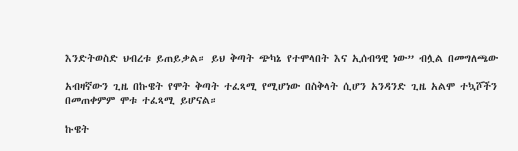እንድትወስድ ህብረቱ ይጠይቃል። ይህ ቅጣት ጭካኔ የተሞላበት እና ኢሰብዓዊ ነው” ብሏል በመግለጫው

አብዛኛውን ጊዜ በኩዌት የሞት ቅጣት ተፈጻሚ የሚሆነው በስቅላት ሲሆን አንዳንድ ጊዜ አልሞ ተኳሾችን በመጠቀምም ሞቱ ተፈጻሚ ይሆናል።

ኩዌት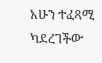አሁን ተፈጻሚ ካደረገችው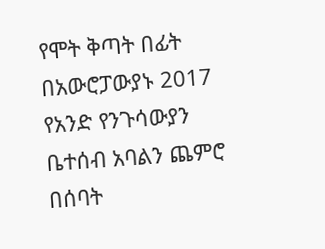የሞት ቅጣት በፊት በአውሮፓውያኑ 2017 የአንድ የንጉሳውያን ቤተሰብ አባልን ጨምሮ በሰባት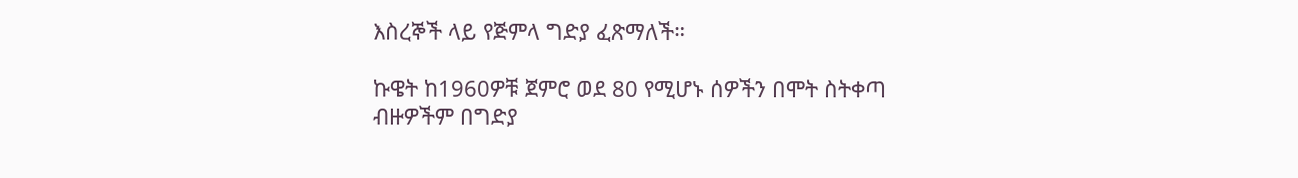እስረኞች ላይ የጅምላ ግድያ ፈጽማለች።

ኩዌት ከ1960ዎቹ ጀምሮ ወደ 80 የሚሆኑ ሰዎችን በሞት ስትቀጣ ብዙዎችም በግድያ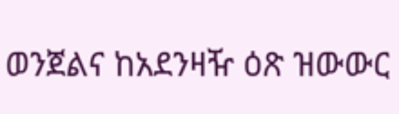ወንጀልና ከአደንዛዥ ዕጽ ዝውውር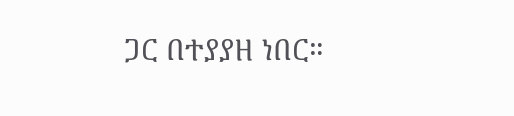ጋር በተያያዘ ነበር።